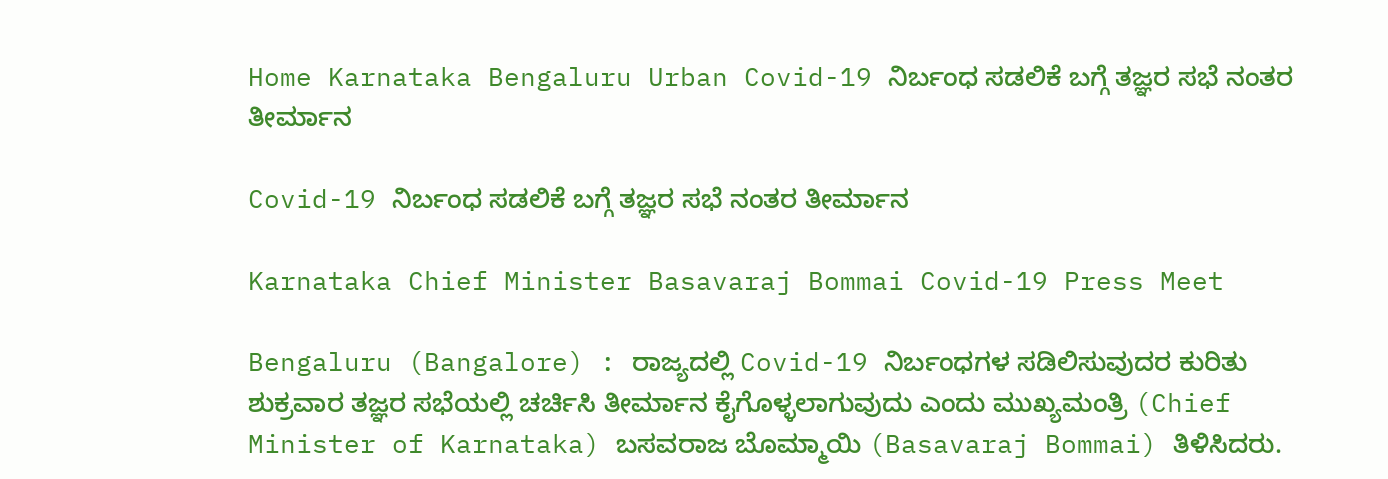Home Karnataka Bengaluru Urban Covid-19 ನಿರ್ಬಂಧ ಸಡಲಿಕೆ ಬಗ್ಗೆ ತಜ್ಞರ ಸಭೆ ನಂತರ ತೀರ್ಮಾನ

Covid-19 ನಿರ್ಬಂಧ ಸಡಲಿಕೆ ಬಗ್ಗೆ ತಜ್ಞರ ಸಭೆ ನಂತರ ತೀರ್ಮಾನ

Karnataka Chief Minister Basavaraj Bommai Covid-19 Press Meet

Bengaluru (Bangalore) : ರಾಜ್ಯದಲ್ಲಿ Covid-19 ನಿರ್ಬಂಧಗಳ ಸಡಿಲಿಸುವುದರ ಕುರಿತು ಶುಕ್ರವಾರ ತಜ್ಞರ ಸಭೆಯಲ್ಲಿ ಚರ್ಚಿಸಿ ತೀರ್ಮಾನ ಕೈಗೊಳ್ಳಲಾಗುವುದು ಎಂದು ಮುಖ್ಯಮಂತ್ರಿ (Chief Minister of Karnataka) ಬಸವರಾಜ ಬೊಮ್ಮಾಯಿ (Basavaraj Bommai) ತಿಳಿಸಿದರು.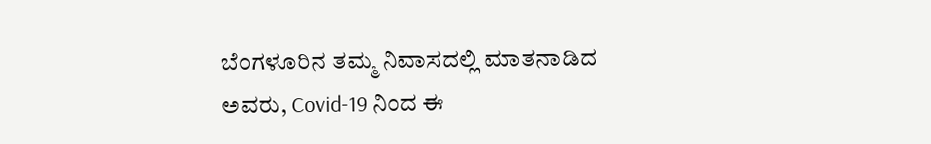ಬೆಂಗಳೂರಿನ ತಮ್ಮ ನಿವಾಸದಲ್ಲಿ ಮಾತನಾಡಿದ ಅವರು, Covid-19 ನಿಂದ ಈ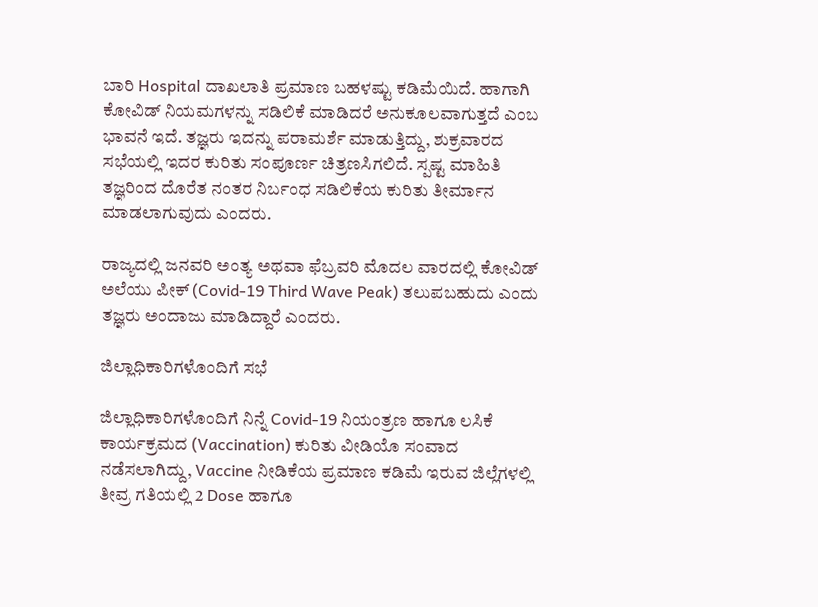ಬಾರಿ Hospital ದಾಖಲಾತಿ ಪ್ರಮಾಣ ಬಹಳಷ್ಟು ಕಡಿಮೆಯಿದೆ. ಹಾಗಾಗಿ ಕೋವಿಡ್ ನಿಯಮಗಳನ್ನು ಸಡಿಲಿಕೆ ಮಾಡಿದರೆ ಅನುಕೂಲವಾಗುತ್ತದೆ ಎಂಬ ಭಾವನೆ ಇದೆ. ತಜ್ಞರು ಇದನ್ನು ಪರಾಮರ್ಶೆ ಮಾಡುತ್ತಿದ್ದು, ಶುಕ್ರವಾರದ ಸಭೆಯಲ್ಲಿ ಇದರ ಕುರಿತು ಸಂಪೂರ್ಣ ಚಿತ್ರಣಸಿಗಲಿದೆ. ಸ್ಪಷ್ಟ ಮಾಹಿತಿ ತಜ್ಞರಿಂದ ದೊರೆತ ನಂತರ ನಿರ್ಬಂಧ ಸಡಿಲಿಕೆಯ ಕುರಿತು ತೀರ್ಮಾನ ಮಾಡಲಾಗುವುದು ಎಂದರು.

ರಾಜ್ಯದಲ್ಲಿ ಜನವರಿ ಅಂತ್ಯ ಅಥವಾ ಫೆಬ್ರವರಿ ಮೊದಲ ವಾರದಲ್ಲಿ ಕೋವಿಡ್ ಅಲೆಯು ಪೀಕ್ (Covid-19 Third Wave Peak) ತಲುಪಬಹುದು ಎಂದು ತಜ್ಞರು ಅಂದಾಜು ಮಾಡಿದ್ದಾರೆ ಎಂದರು.

ಜಿಲ್ಲಾಧಿಕಾರಿಗಳೊಂದಿಗೆ ಸಭೆ

ಜಿಲ್ಲಾಧಿಕಾರಿಗಳೊಂದಿಗೆ ನಿನ್ನೆ Covid-19 ನಿಯಂತ್ರಣ ಹಾಗೂ ಲಸಿಕೆ ಕಾರ್ಯಕ್ರಮದ (Vaccination) ಕುರಿತು ವೀಡಿಯೊ ಸಂವಾದ ನಡೆಸಲಾಗಿದ್ದು, Vaccine ನೀಡಿಕೆಯ ಪ್ರಮಾಣ ಕಡಿಮೆ ಇರುವ ಜಿಲ್ಲೆಗಳಲ್ಲಿ ತೀವ್ರ ಗತಿಯಲ್ಲಿ 2 Dose ಹಾಗೂ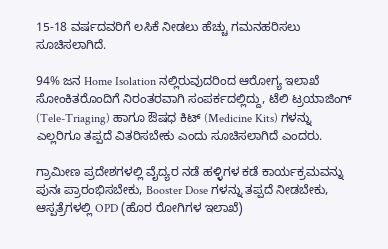15-18 ವರ್ಷದವರಿಗೆ ಲಸಿಕೆ ನೀಡಲು ಹೆಚ್ಚು ಗಮನಹರಿಸಲು ಸೂಚಿಸಲಾಗಿದೆ.

94% ಜನ Home Isolation ನಲ್ಲಿರುವುದರಿಂದ ಆರೋಗ್ಯ ಇಲಾಖೆ ಸೋಂಕಿತರೊಂದಿಗೆ ನಿರಂತರವಾಗಿ ಸಂಪರ್ಕದಲ್ಲಿದ್ದು, ಟೆಲಿ ಟ್ರಯಾಜಿಂಗ್ (Tele-Triaging) ಹಾಗೂ ಔಷಧ ಕಿಟ್ (Medicine Kits) ಗಳನ್ನು ಎಲ್ಲರಿಗೂ ತಪ್ಪದೆ ವಿತರಿಸಬೇಕು ಎಂದು ಸೂಚಿಸಲಾಗಿದೆ ಎಂದರು.

ಗ್ರಾಮೀಣ ಪ್ರದೇಶಗಳಲ್ಲಿ ವೈದ್ಯರ ನಡೆ ಹಳ್ಳಿಗಳ ಕಡೆ ಕಾರ್ಯಕ್ರಮವನ್ನು ಪುನಃ ಪ್ರಾರಂಭಿಸಬೇಕು, Booster Dose ಗಳನ್ನು ತಪ್ಪದೆ ನೀಡಬೇಕು, ಆಸ್ಪತ್ರೆಗಳಲ್ಲಿ OPD (ಹೊರ ರೋಗಿಗಳ ಇಲಾಖೆ)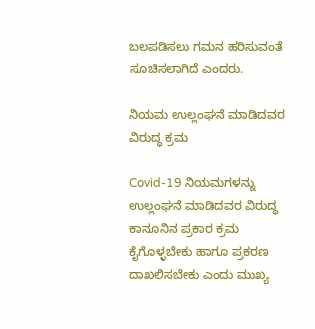ಬಲಪಡಿಸಲು ಗಮನ ಹರಿಸುವಂತೆ ಸೂಚಿಸಲಾಗಿದೆ ಎಂದರು.

ನಿಯಮ ಉಲ್ಲಂಘನೆ ಮಾಡಿದವರ ವಿರುದ್ಧ ಕ್ರಮ

Covid-19 ನಿಯಮಗಳನ್ನು ಉಲ್ಲಂಘನೆ ಮಾಡಿದವರ ವಿರುದ್ಧ ಕಾನೂನಿನ ಪ್ರಕಾರ ಕ್ರಮ ಕೈಗೊಳ್ಳಬೇಕು ಹಾಗೂ ಪ್ರಕರಣ ದಾಖಲಿಸಬೇಕು ಎಂದು ಮುಖ್ಯ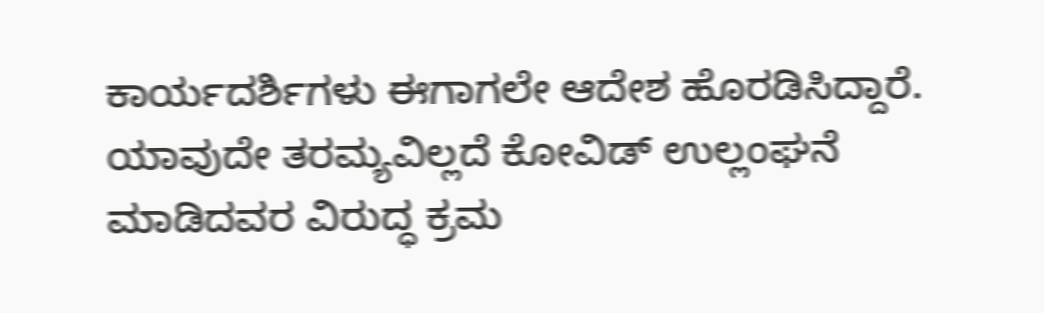ಕಾರ್ಯದರ್ಶಿಗಳು ಈಗಾಗಲೇ ಆದೇಶ ಹೊರಡಿಸಿದ್ದಾರೆ. ಯಾವುದೇ ತರಮ್ಯವಿಲ್ಲದೆ ಕೋವಿಡ್ ಉಲ್ಲಂಘನೆ ಮಾಡಿದವರ ವಿರುದ್ಧ ಕ್ರಮ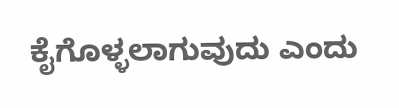ಕೈಗೊಳ್ಳಲಾಗುವುದು ಎಂದು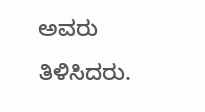ಅವರು ತಿಳಿಸಿದರು.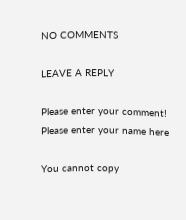NO COMMENTS

LEAVE A REPLY

Please enter your comment!
Please enter your name here

You cannot copy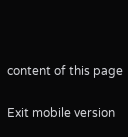content of this page

Exit mobile version